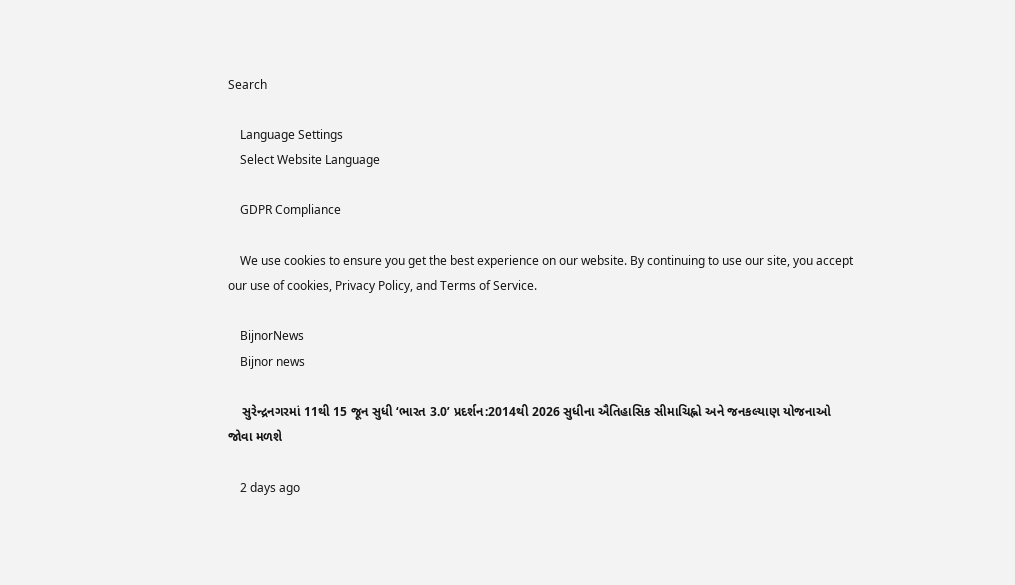Search

    Language Settings
    Select Website Language

    GDPR Compliance

    We use cookies to ensure you get the best experience on our website. By continuing to use our site, you accept our use of cookies, Privacy Policy, and Terms of Service.

    BijnorNews
    Bijnor news

    સુરેન્દ્રનગરમાં 11થી 15 જૂન સુધી ‘ભારત 3.0’ પ્રદર્શન:2014થી 2026 સુધીના ઐતિહાસિક સીમાચિહ્નો અને જનકલ્યાણ યોજનાઓ જોવા મળશે

    2 days ago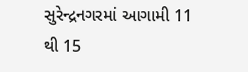સુરેન્દ્રનગરમાં આગામી 11 થી 15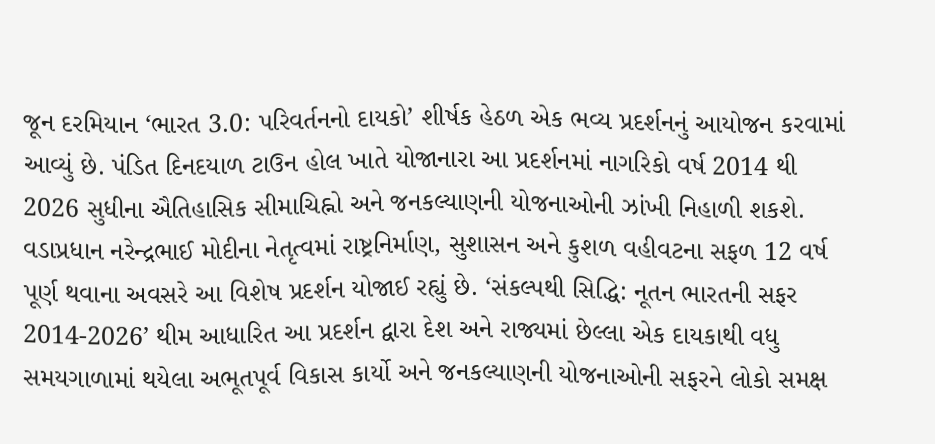જૂન દરમિયાન ‘ભારત 3.0: પરિવર્તનનો દાયકો’ શીર્ષક હેઠળ એક ભવ્ય પ્રદર્શનનું આયોજન કરવામાં આવ્યું છે. પંડિત દિનદયાળ ટાઉન હોલ ખાતે યોજાનારા આ પ્રદર્શનમાં નાગરિકો વર્ષ 2014 થી 2026 સુધીના ઐતિહાસિક સીમાચિહ્નો અને જનકલ્યાણની યોજનાઓની ઝાંખી નિહાળી શકશે. વડાપ્રધાન નરેન્દ્રભાઈ મોદીના નેતૃત્વમાં રાષ્ટ્રનિર્માણ, સુશાસન અને કુશળ વહીવટના સફળ 12 વર્ષ પૂર્ણ થવાના અવસરે આ વિશેષ પ્રદર્શન યોજાઈ રહ્યું છે. ‘સંકલ્પથી સિદ્ધિ: નૂતન ભારતની સફર 2014-2026’ થીમ આધારિત આ પ્રદર્શન દ્વારા દેશ અને રાજ્યમાં છેલ્લા એક દાયકાથી વધુ સમયગાળામાં થયેલા અભૂતપૂર્વ વિકાસ કાર્યો અને જનકલ્યાણની યોજનાઓની સફરને લોકો સમક્ષ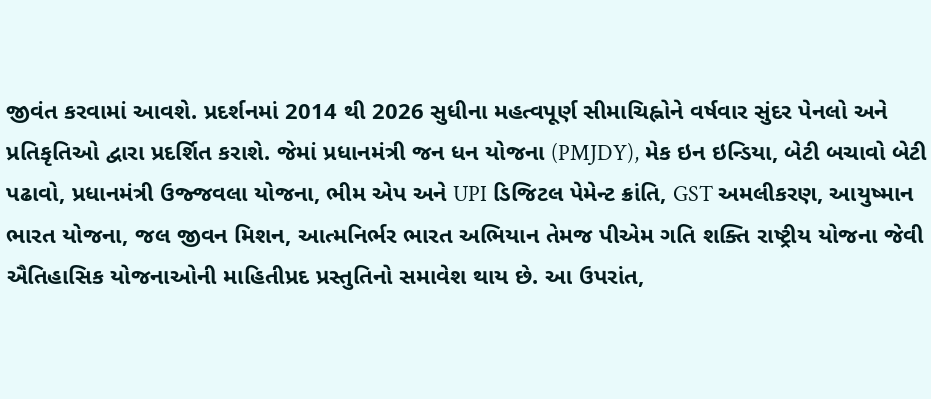જીવંત કરવામાં આવશે. પ્રદર્શનમાં 2014 થી 2026 સુધીના મહત્વપૂર્ણ સીમાચિહ્નોને વર્ષવાર સુંદર પેનલો અને પ્રતિકૃતિઓ દ્વારા પ્રદર્શિત કરાશે. જેમાં પ્રધાનમંત્રી જન ધન યોજના (PMJDY), મેક ઇન ઇન્ડિયા, બેટી બચાવો બેટી પઢાવો, પ્રધાનમંત્રી ઉજ્જવલા યોજના, ભીમ એપ અને UPI ડિજિટલ પેમેન્ટ ક્રાંતિ, GST અમલીકરણ, આયુષ્માન ભારત યોજના, જલ જીવન મિશન, આત્મનિર્ભર ભારત અભિયાન તેમજ પીએમ ગતિ શક્તિ રાષ્ટ્રીય યોજના જેવી ઐતિહાસિક યોજનાઓની માહિતીપ્રદ પ્રસ્તુતિનો સમાવેશ થાય છે. આ ઉપરાંત,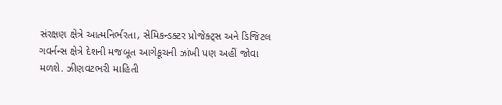સંરક્ષણ ક્ષેત્રે આત્મનિર્ભરતા, સેમિકન્ડક્ટર પ્રોજેક્ટ્સ અને ડિજિટલ ગવર્નન્સ ક્ષેત્રે દેશની મજબૂત આગેકૂચની ઝાંખી પણ અહીં જોવા મળશે. ઝીણવટભરી માહિતી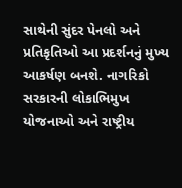સાથેની સુંદર પેનલો અને પ્રતિકૃતિઓ આ પ્રદર્શનનું મુખ્ય આકર્ષણ બનશે. નાગરિકો સરકારની લોકાભિમુખ યોજનાઓ અને રાષ્ટ્રીય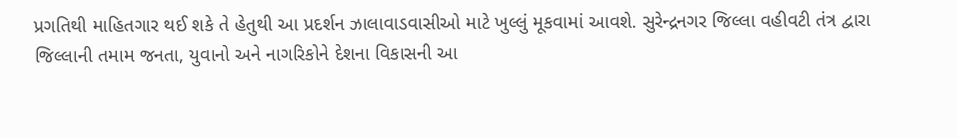પ્રગતિથી માહિતગાર થઈ શકે તે હેતુથી આ પ્રદર્શન ઝાલાવાડવાસીઓ માટે ખુલ્લું મૂકવામાં આવશે. સુરેન્દ્રનગર જિલ્લા વહીવટી તંત્ર દ્વારા જિલ્લાની તમામ જનતા, યુવાનો અને નાગરિકોને દેશના વિકાસની આ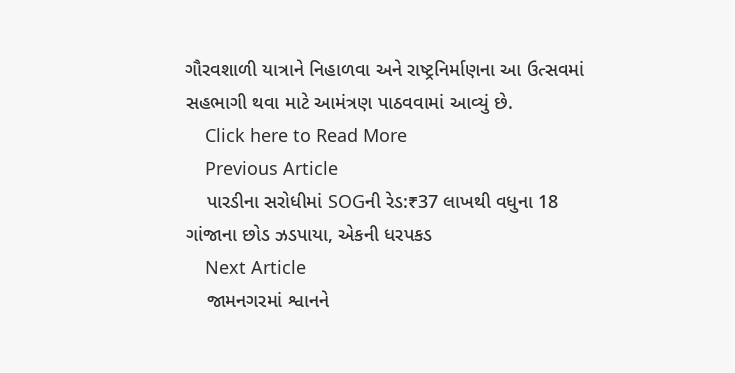ગૌરવશાળી યાત્રાને નિહાળવા અને રાષ્ટ્રનિર્માણના આ ઉત્સવમાં સહભાગી થવા માટે આમંત્રણ પાઠવવામાં આવ્યું છે.
    Click here to Read More
    Previous Article
    પારડીના સરોધીમાં SOGની રેડ:₹37 લાખથી વધુના 18 ગાંજાના છોડ ઝડપાયા, એકની ધરપકડ
    Next Article
    જામનગરમાં શ્વાનને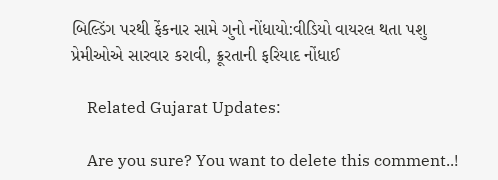બિલ્ડિંગ પરથી ફેંકનાર સામે ગુનો નોંધાયો:વીડિયો વાયરલ થતા પશુ પ્રેમીઓએ સારવાર કરાવી, ક્રૂરતાની ફરિયાદ નોંધાઈ

    Related Gujarat Updates:

    Are you sure? You want to delete this comment..!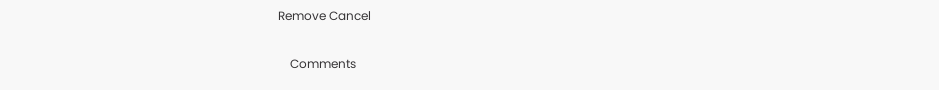Remove Cancel

    Comments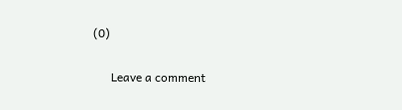(0)

      Leave a comment